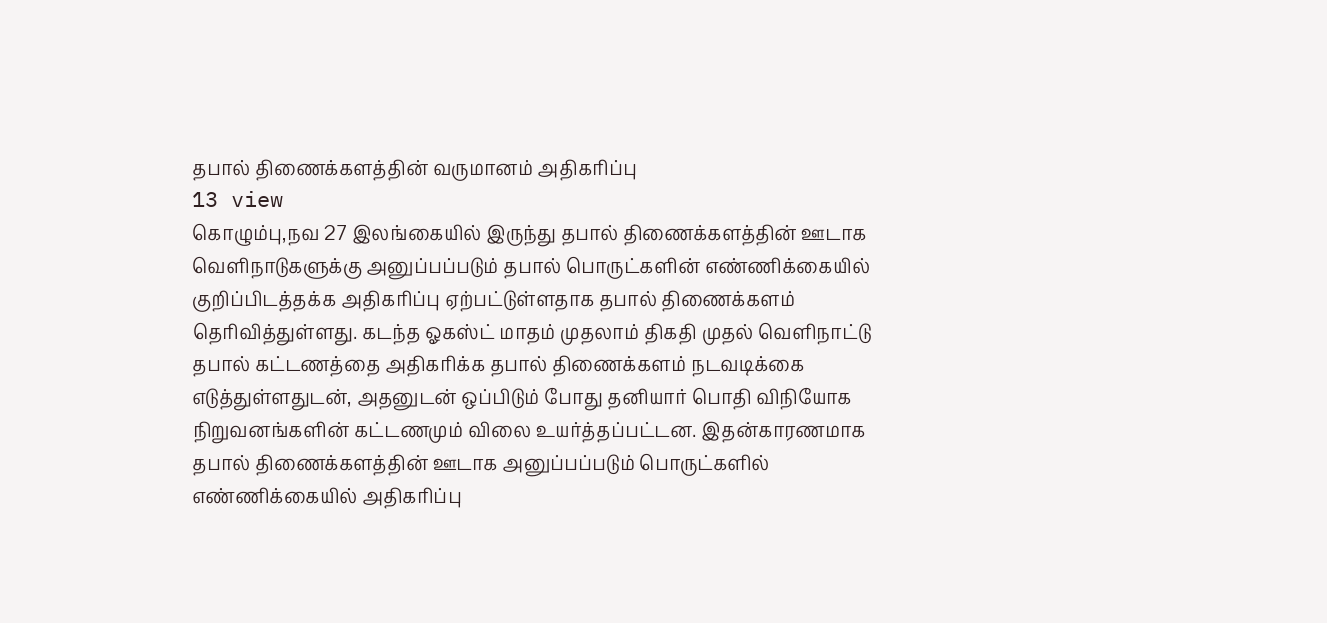தபால் திணைக்களத்தின் வருமானம் அதிகரிப்பு
13 view
கொழும்பு,நவ 27 இலங்கையில் இருந்து தபால் திணைக்களத்தின் ஊடாக வெளிநாடுகளுக்கு அனுப்பப்படும் தபால் பொருட்களின் எண்ணிக்கையில் குறிப்பிடத்தக்க அதிகரிப்பு ஏற்பட்டுள்ளதாக தபால் திணைக்களம் தெரிவித்துள்ளது. கடந்த ஓகஸ்ட் மாதம் முதலாம் திகதி முதல் வெளிநாட்டு தபால் கட்டணத்தை அதிகரிக்க தபால் திணைக்களம் நடவடிக்கை எடுத்துள்ளதுடன், அதனுடன் ஒப்பிடும் போது தனியார் பொதி விநியோக நிறுவனங்களின் கட்டணமும் விலை உயர்த்தப்பட்டன. இதன்காரணமாக தபால் திணைக்களத்தின் ஊடாக அனுப்பப்படும் பொருட்களில் எண்ணிக்கையில் அதிகரிப்பு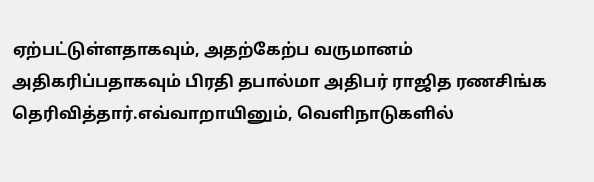ஏற்பட்டுள்ளதாகவும், அதற்கேற்ப வருமானம் அதிகரிப்பதாகவும் பிரதி தபால்மா அதிபர் ராஜித ரணசிங்க தெரிவித்தார்.எவ்வாறாயினும், வெளிநாடுகளில்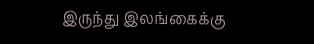இருந்து இலங்கைக்கு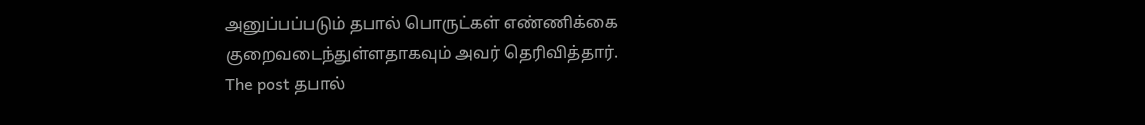அனுப்பப்படும் தபால் பொருட்கள் எண்ணிக்கை குறைவடைந்துள்ளதாகவும் அவர் தெரிவித்தார்.
The post தபால்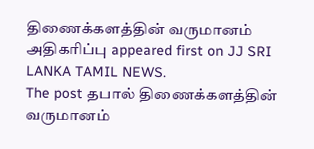திணைக்களத்தின் வருமானம் அதிகரிப்பு appeared first on JJ SRI LANKA TAMIL NEWS.
The post தபால் திணைக்களத்தின் வருமானம்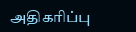அதிகரிப்பு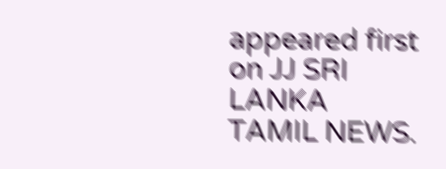appeared first on JJ SRI LANKA TAMIL NEWS.